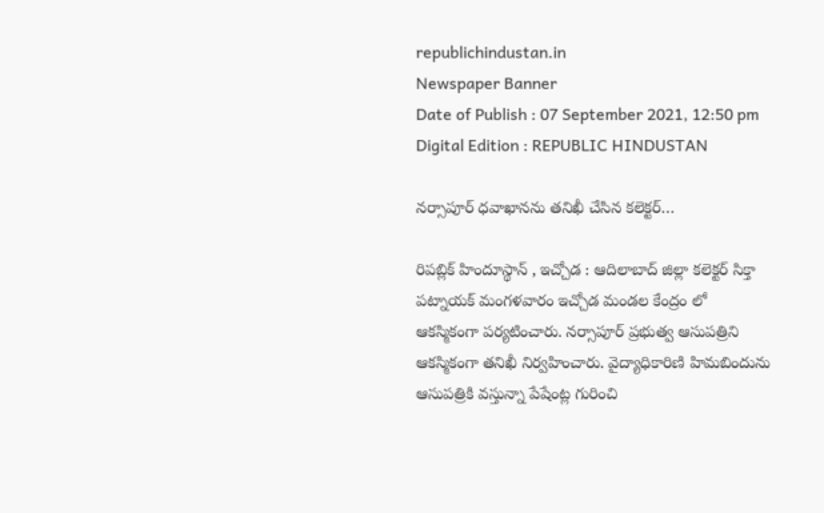republichindustan.in
Newspaper Banner
Date of Publish : 07 September 2021, 12:50 pm Digital Edition : REPUBLIC HINDUSTAN

నర్సాపూర్ ధవాఖానను తనిఖీ చేసిన కలెక్టర్…

రిపబ్లిక్ హిందూస్థాన్ , ఇచ్చోడ : ఆదిలాబాద్ జిల్లా కలెక్టర్ సిక్తా పట్నాయక్ మంగళవారం ఇచ్చోడ మండల కేంద్రం లో ఆకస్మికంగా పర్యటించారు. నర్సాపూర్ ప్రభుత్వ ఆసుపత్రిని ఆకస్మికంగా తనిఖీ నిర్వహించారు. వైద్యాధికారిణి హిమబిందును ఆసుపత్రికి వస్తున్నా పేషేంట్ల గురించి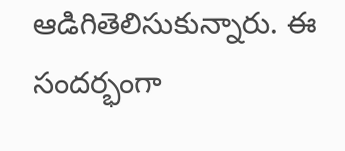ఆడిగితెలిసుకున్నారు. ఈ సందర్భంగా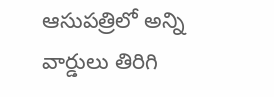ఆసుపత్రిలో అన్ని వార్డులు తిరిగి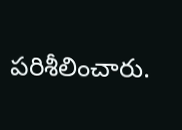పరిశీలించారు.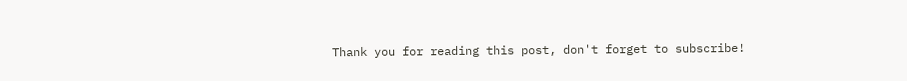Thank you for reading this post, don't forget to subscribe!